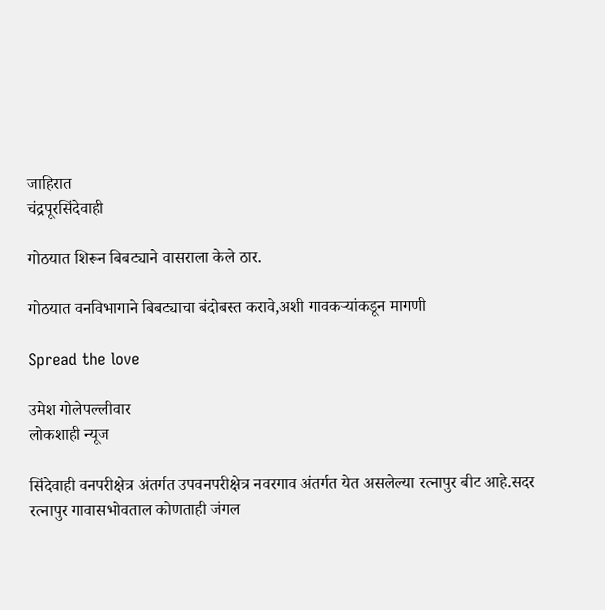जाहिरात
चंद्रपूरसिंदेवाही

गोठयात शिरून बिबट्याने वासराला केले ठार.

गोठयात वनविभागाने बिबट्याचा बंदोबस्त करावे,अशी गावकऱ्यांकडून मागणी

Spread the love

उमेश गोलेपल्लीवार
लोकशाही न्यूज

सिंदेवाही वनपरीक्षेत्र अंतर्गत उपवनपरीक्षेत्र नवरगाव अंतर्गत येत असलेल्या रत्नापुर बीट आहे.सदर रत्नापुर गावासभोवताल कोणताही जंगल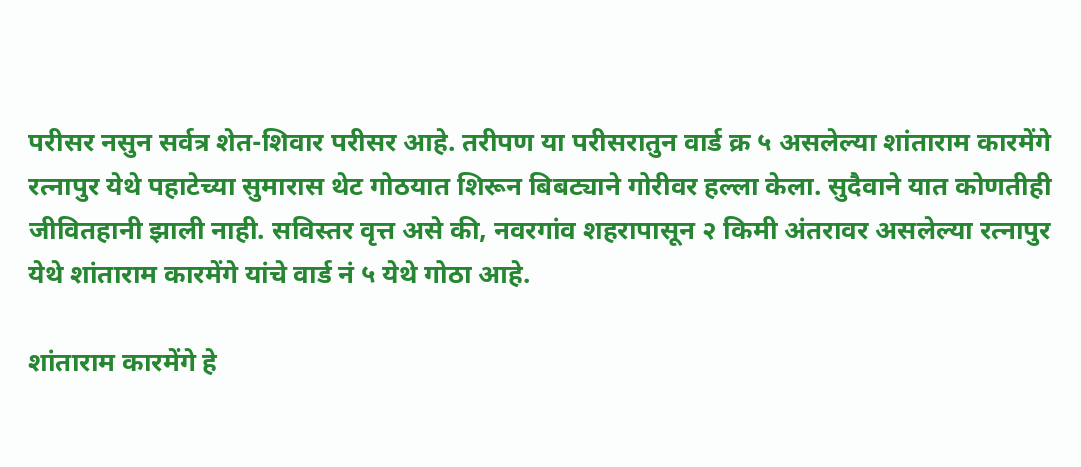परीसर नसुन सर्वत्र शेत-शिवार परीसर आहे. तरीपण या परीसरातुन वार्ड क्र ५ असलेल्या शांताराम कारमेंगे रत्नापुर येथे पहाटेच्या सुमारास थेट गोठयात शिरून बिबट्याने गोरीवर हल्ला केला. सुदैवाने यात कोणतीही जीवितहानी झाली नाही. सविस्तर वृत्त असे की, नवरगांव शहरापासून २ किमी अंतरावर असलेल्या रत्नापुर येथे शांताराम कारमेंगे यांचे वार्ड नं ५ येथे गोठा आहे.

शांताराम कारमेंगे हे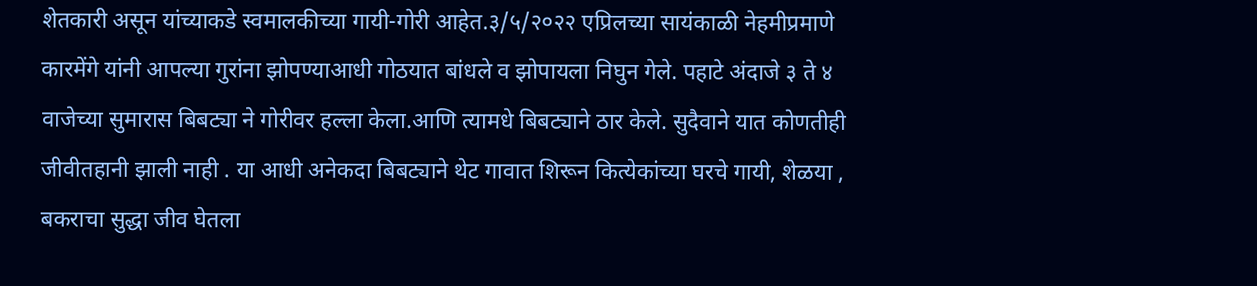शेतकारी असून यांच्याकडे स्वमालकीच्या गायी-गोरी आहेत.३/५/२०२२ एप्रिलच्या सायंकाळी नेहमीप्रमाणे कारमेंगे यांनी आपल्या गुरांना झोपण्याआधी गोठयात बांधले व झोपायला निघुन गेले. पहाटे अंदाजे ३ ते ४ वाजेच्या सुमारास बिबट्या ने गोरीवर हल्ला केला.आणि त्यामधे बिबट्याने ठार केले. सुदैवाने यात कोणतीही जीवीतहानी झाली नाही . या आधी अनेकदा बिबट्याने थेट गावात शिरून कित्येकांच्या घरचे गायी, शेळया , बकराचा सुद्धा जीव घेतला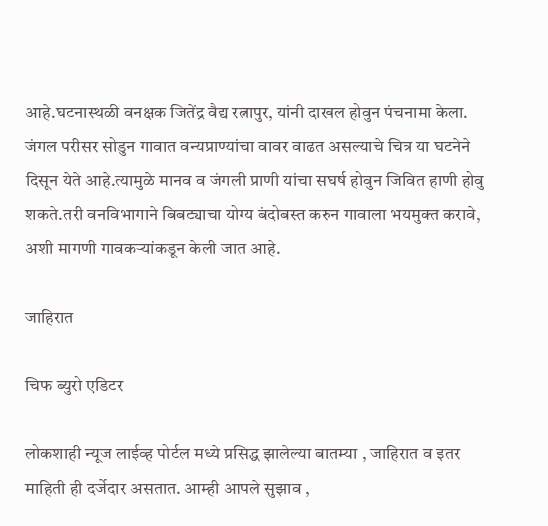आहे.घटनास्थळी वनक्षक जितेंद्र वैद्य रत्नापुर, यांनी दाखल होवुन पंचनामा केला. जंगल परीसर सोडुन गावात वन्यप्राण्यांचा वावर वाढत असल्याचे चित्र या घटनेने दिसून येते आहे.त्यामुळे मानव व जंगली प्राणी यांचा सघर्ष होवुन जिवित हाणी होवु शकते.तरी वनविभागाने बिबट्याचा योग्य बंदोबस्त करुन गावाला भयमुक्त करावे, अशी मागणी गावकऱ्यांकडून केली जात आहे.

जाहिरात

चिफ ब्युरो एडिटर

लोकशाही न्यूज लाईव्ह पोर्टल मध्ये प्रसिद्ध झालेल्या बातम्या , जाहिरात व इतर माहिती ही दर्जेदार असतात. आम्ही आपले सुझाव ,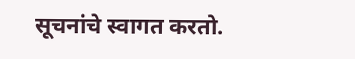सूचनांचे स्वागत करतो.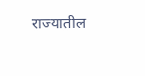राज्यातील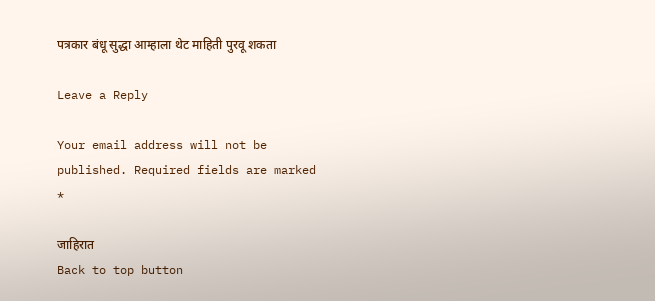पत्रकार बंधू सुद्धा आम्हाला थेट माहिती पुरवू शकता

Leave a Reply

Your email address will not be published. Required fields are marked *

जाहिरात
Back to top button